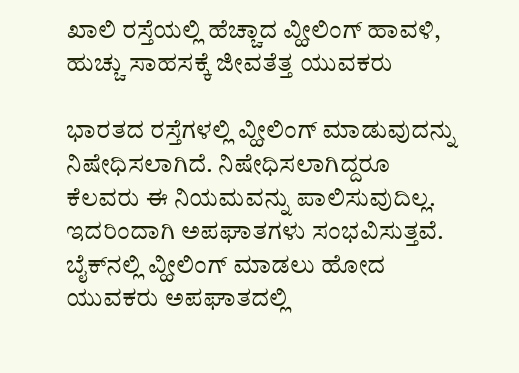ಖಾಲಿ ರಸ್ತೆಯಲ್ಲಿ ಹೆಚ್ಚಾದ ವ್ಹೀಲಿಂಗ್ ಹಾವಳಿ, ಹುಚ್ಚು ಸಾಹಸಕ್ಕೆ ಜೀವತೆತ್ತ ಯುವಕರು

ಭಾರತದ ರಸ್ತೆಗಳಲ್ಲಿ ವ್ಹೀಲಿಂಗ್ ಮಾಡುವುದನ್ನು ನಿಷೇಧಿಸಲಾಗಿದೆ. ನಿಷೇಧಿಸಲಾಗಿದ್ದರೂ ಕೆಲವರು ಈ ನಿಯಮವನ್ನು ಪಾಲಿಸುವುದಿಲ್ಲ. ಇದರಿಂದಾಗಿ ಅಪಘಾತಗಳು ಸಂಭವಿಸುತ್ತವೆ. ಬೈಕ್‌ನಲ್ಲಿ ವ್ಹೀಲಿಂಗ್ ಮಾಡಲು ಹೋದ ಯುವಕರು ಅಪಘಾತದಲ್ಲಿ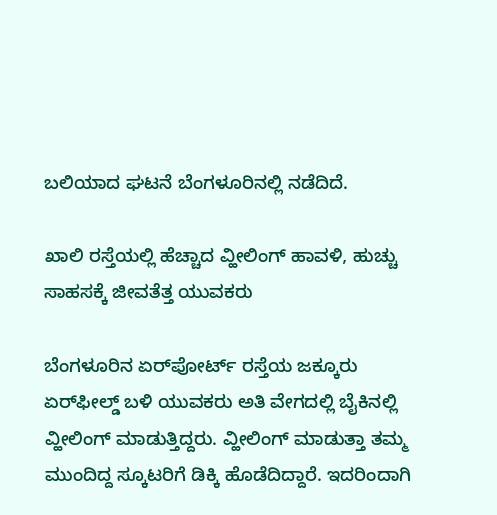ಬಲಿಯಾದ ಘಟನೆ ಬೆಂಗಳೂರಿನಲ್ಲಿ ನಡೆದಿದೆ.

ಖಾಲಿ ರಸ್ತೆಯಲ್ಲಿ ಹೆಚ್ಚಾದ ವ್ಹೀಲಿಂಗ್ ಹಾವಳಿ, ಹುಚ್ಚು ಸಾಹಸಕ್ಕೆ ಜೀವತೆತ್ತ ಯುವಕರು

ಬೆಂಗಳೂರಿನ ಏರ್‌ಪೋರ್ಟ್ ರಸ್ತೆಯ ಜಕ್ಕೂರು ಏರ್‌ಫೀಲ್ಡ್ ಬಳಿ ಯುವಕರು ಅತಿ ವೇಗದಲ್ಲಿ ಬೈಕಿನಲ್ಲಿ ವ್ಹೀಲಿಂಗ್ ಮಾಡುತ್ತಿದ್ದರು. ವ್ಹೀಲಿಂಗ್ ಮಾಡುತ್ತಾ ತಮ್ಮ ಮುಂದಿದ್ದ ಸ್ಕೂಟರಿಗೆ ಡಿಕ್ಕಿ ಹೊಡೆದಿದ್ದಾರೆ. ಇದರಿಂದಾಗಿ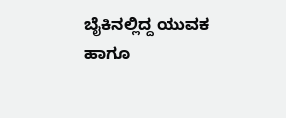ಬೈಕಿನಲ್ಲಿದ್ದ ಯುವಕ ಹಾಗೂ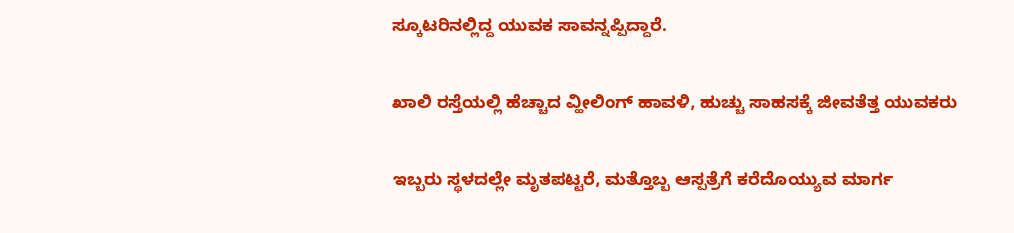ಸ್ಕೂಟರಿನಲ್ಲಿದ್ದ ಯುವಕ ಸಾವನ್ನಪ್ಪಿದ್ದಾರೆ.

ಖಾಲಿ ರಸ್ತೆಯಲ್ಲಿ ಹೆಚ್ಚಾದ ವ್ಹೀಲಿಂಗ್ ಹಾವಳಿ, ಹುಚ್ಚು ಸಾಹಸಕ್ಕೆ ಜೀವತೆತ್ತ ಯುವಕರು

ಇಬ್ಬರು ಸ್ಥಳದಲ್ಲೇ ಮೃತಪಟ್ಟರೆ, ಮತ್ತೊಬ್ಬ ಆಸ್ಪತ್ರೆಗೆ ಕರೆದೊಯ್ಯುವ ಮಾರ್ಗ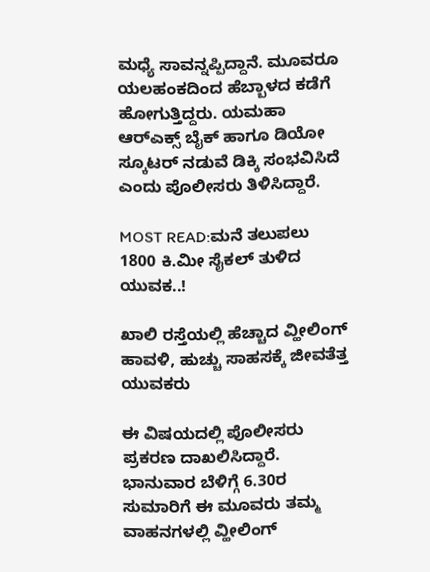ಮಧ್ಯೆ ಸಾವನ್ನಪ್ಪಿದ್ದಾನೆ. ಮೂವರೂ ಯಲಹಂಕದಿಂದ ಹೆಬ್ಬಾಳದ ಕಡೆಗೆ ಹೋಗುತ್ತಿದ್ದರು. ಯಮಹಾ ಆರ್‌ಎಕ್ಸ್ ಬೈಕ್ ಹಾಗೂ ಡಿಯೋ ಸ್ಕೂಟರ್ ನಡುವೆ ಡಿಕ್ಕಿ ಸಂಭವಿಸಿದೆ ಎಂದು ಪೊಲೀಸರು ತಿಳಿಸಿದ್ದಾರೆ.

MOST READ:ಮನೆ ತಲುಪಲು 1800 ಕಿ.ಮೀ ಸೈಕಲ್ ತುಳಿದ ಯುವಕ..!

ಖಾಲಿ ರಸ್ತೆಯಲ್ಲಿ ಹೆಚ್ಚಾದ ವ್ಹೀಲಿಂಗ್ ಹಾವಳಿ, ಹುಚ್ಚು ಸಾಹಸಕ್ಕೆ ಜೀವತೆತ್ತ ಯುವಕರು

ಈ ವಿಷಯದಲ್ಲಿ ಪೊಲೀಸರು ಪ್ರಕರಣ ದಾಖಲಿಸಿದ್ದಾರೆ. ಭಾನುವಾರ ಬೆಳಿಗ್ಗೆ 6.30ರ ಸುಮಾರಿಗೆ ಈ ಮೂವರು ತಮ್ಮ ವಾಹನಗಳಲ್ಲಿ ವ್ಹೀಲಿಂಗ್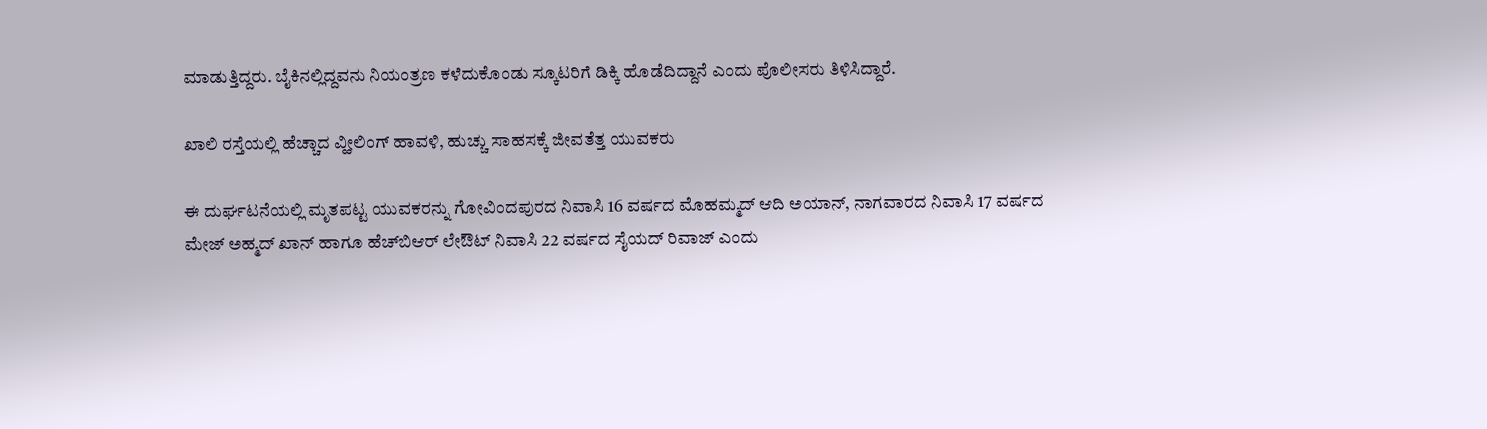ಮಾಡುತ್ತಿದ್ದರು. ಬೈಕಿನಲ್ಲಿದ್ದವನು ನಿಯಂತ್ರಣ ಕಳೆದುಕೊಂಡು ಸ್ಕೂಟರಿಗೆ ಡಿಕ್ಕಿ ಹೊಡೆದಿದ್ದಾನೆ ಎಂದು ಪೊಲೀಸರು ತಿಳಿಸಿದ್ದಾರೆ.

ಖಾಲಿ ರಸ್ತೆಯಲ್ಲಿ ಹೆಚ್ಚಾದ ವ್ಹೀಲಿಂಗ್ ಹಾವಳಿ, ಹುಚ್ಚು ಸಾಹಸಕ್ಕೆ ಜೀವತೆತ್ತ ಯುವಕರು

ಈ ದುರ್ಘಟನೆಯಲ್ಲಿ ಮೃತಪಟ್ಟ ಯುವಕರನ್ನು ಗೋವಿಂದಪುರದ ನಿವಾಸಿ 16 ವರ್ಷದ ಮೊಹಮ್ಮದ್ ಆದಿ ಅಯಾನ್, ನಾಗವಾರದ ನಿವಾಸಿ 17 ವರ್ಷದ ಮೇಜ್ ಅಹ್ಮದ್ ಖಾನ್ ಹಾಗೂ ಹೆಚ್‌ಬಿಆರ್ ಲೇಔಟ್ ನಿವಾಸಿ 22 ವರ್ಷದ ಸೈಯದ್ ರಿವಾಜ್ ಎಂದು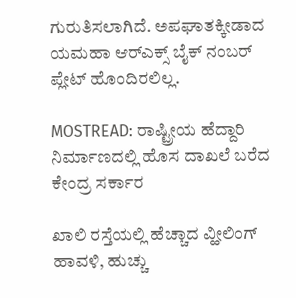ಗುರುತಿಸಲಾಗಿದೆ. ಅಪಘಾತಕ್ಕೀಡಾದ ಯಮಹಾ ಆರ್‌ಎಕ್ಸ್ ಬೈಕ್ ನಂಬರ್ ಪ್ಲೇಟ್ ಹೊಂದಿರಲಿಲ್ಲ.

MOSTREAD: ರಾಷ್ಟ್ರೀಯ ಹೆದ್ದಾರಿ ನಿರ್ಮಾಣದಲ್ಲಿ ಹೊಸ ದಾಖಲೆ ಬರೆದ ಕೇಂದ್ರ ಸರ್ಕಾರ

ಖಾಲಿ ರಸ್ತೆಯಲ್ಲಿ ಹೆಚ್ಚಾದ ವ್ಹೀಲಿಂಗ್ ಹಾವಳಿ, ಹುಚ್ಚು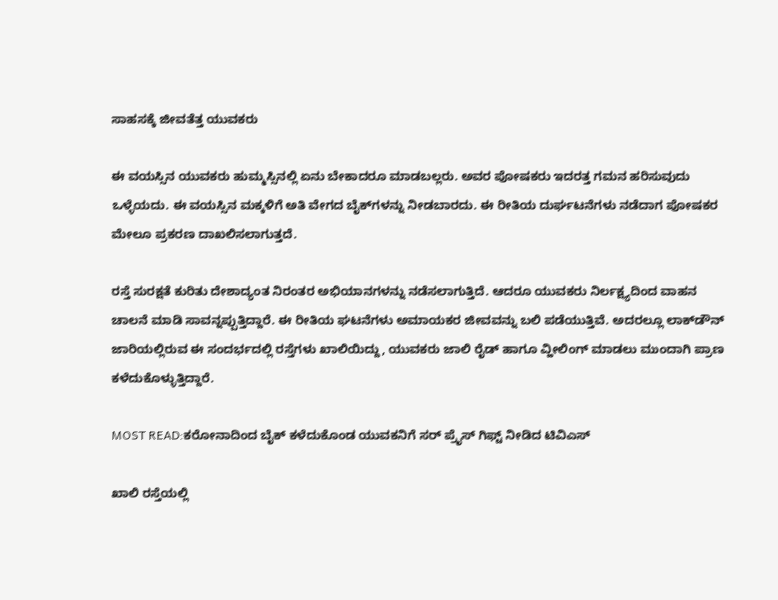ಸಾಹಸಕ್ಕೆ ಜೀವತೆತ್ತ ಯುವಕರು

ಈ ವಯಸ್ಸಿನ ಯುವಕರು ಹುಮ್ಮಸ್ಸಿನಲ್ಲಿ ಏನು ಬೇಕಾದರೂ ಮಾಡಬಲ್ಲರು. ಅವರ ಪೋಷಕರು ಇದರತ್ತ ಗಮನ ಹರಿಸುವುದು ಒಳ್ಳೆಯದು. ಈ ವಯಸ್ಸಿನ ಮಕ್ಕಳಿಗೆ ಅತಿ ವೇಗದ ಬೈಕ್‌ಗಳನ್ನು ನೀಡಬಾರದು. ಈ ರೀತಿಯ ದುರ್ಘಟನೆಗಳು ನಡೆದಾಗ ಪೋಷಕರ ಮೇಲೂ ಪ್ರಕರಣ ದಾಖಲಿಸಲಾಗುತ್ತದೆ.

ರಸ್ತೆ ಸುರಕ್ಷತೆ ಕುರಿತು ದೇಶಾದ್ಯಂತ ನಿರಂತರ ಅಭಿಯಾನಗಳನ್ನು ನಡೆಸಲಾಗುತ್ತಿದೆ. ಆದರೂ ಯುವಕರು ನಿರ್ಲಕ್ಷ್ಯದಿಂದ ವಾಹನ ಚಾಲನೆ ಮಾಡಿ ಸಾವನ್ನಪ್ಪುತ್ತಿದ್ದಾರೆ. ಈ ರೀತಿಯ ಘಟನೆಗಳು ಅಮಾಯಕರ ಜೀವವನ್ನು ಬಲಿ ಪಡೆಯುತ್ತಿವೆ. ಅದರಲ್ಲೂ ಲಾಕ್‌ಡೌನ್ ಜಾರಿಯಲ್ಲಿರುವ ಈ ಸಂದರ್ಭದಲ್ಲಿ ರಸ್ತೆಗಳು ಖಾಲಿಯಿದ್ದು, ಯುವಕರು ಜಾಲಿ ರೈಡ್ ಹಾಗೂ ವ್ಹೀಲಿಂಗ್ ಮಾಡಲು ಮುಂದಾಗಿ ಪ್ರಾಣ ಕಳೆದುಕೊಳ್ಳುತ್ತಿದ್ದಾರೆ.

MOST READ:ಕರೋನಾದಿಂದ ಬೈಕ್ ಕಳೆದುಕೊಂಡ ಯುವಕನಿಗೆ ಸರ್ ಪ್ರೈಸ್ ಗಿಫ್ಟ್ ನೀಡಿದ ಟಿವಿಎಸ್

ಖಾಲಿ ರಸ್ತೆಯಲ್ಲಿ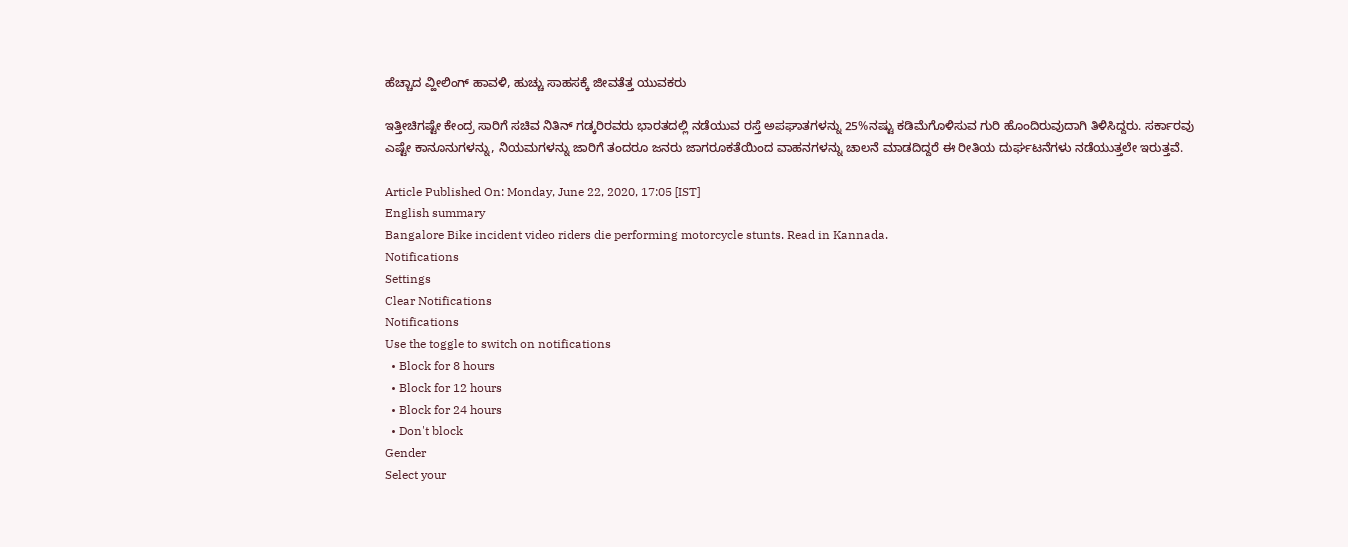ಹೆಚ್ಚಾದ ವ್ಹೀಲಿಂಗ್ ಹಾವಳಿ, ಹುಚ್ಚು ಸಾಹಸಕ್ಕೆ ಜೀವತೆತ್ತ ಯುವಕರು

ಇತ್ತೀಚಿಗಷ್ಟೇ ಕೇಂದ್ರ ಸಾರಿಗೆ ಸಚಿವ ನಿತಿನ್ ಗಡ್ಕರಿರವರು ಭಾರತದಲ್ಲಿ ನಡೆಯುವ ರಸ್ತೆ ಅಪಘಾತಗಳನ್ನು 25%ನಷ್ಟು ಕಡಿಮೆಗೊಳಿಸುವ ಗುರಿ ಹೊಂದಿರುವುದಾಗಿ ತಿಳಿಸಿದ್ದರು. ಸರ್ಕಾರವು ಎಷ್ಟೇ ಕಾನೂನುಗಳನ್ನು, ನಿಯಮಗಳನ್ನು ಜಾರಿಗೆ ತಂದರೂ ಜನರು ಜಾಗರೂಕತೆಯಿಂದ ವಾಹನಗಳನ್ನು ಚಾಲನೆ ಮಾಡದಿದ್ದರೆ ಈ ರೀತಿಯ ದುರ್ಘಟನೆಗಳು ನಡೆಯುತ್ತಲೇ ಇರುತ್ತವೆ.

Article Published On: Monday, June 22, 2020, 17:05 [IST]
English summary
Bangalore Bike incident video riders die performing motorcycle stunts. Read in Kannada.
Notifications
Settings
Clear Notifications
Notifications
Use the toggle to switch on notifications
  • Block for 8 hours
  • Block for 12 hours
  • Block for 24 hours
  • Don't block
Gender
Select your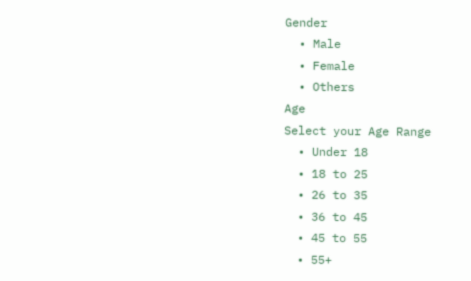Gender
  • Male
  • Female
  • Others
Age
Select your Age Range
  • Under 18
  • 18 to 25
  • 26 to 35
  • 36 to 45
  • 45 to 55
  • 55+